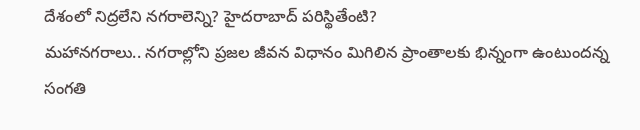దేశంలో నిద్రలేని నగరాలెన్ని? హైదరాబాద్ పరిస్థితేంటి?
మహానగరాలు.. నగరాల్లోని ప్రజల జీవన విధానం మిగిలిన ప్రాంతాలకు భిన్నంగా ఉంటుందన్న సంగతి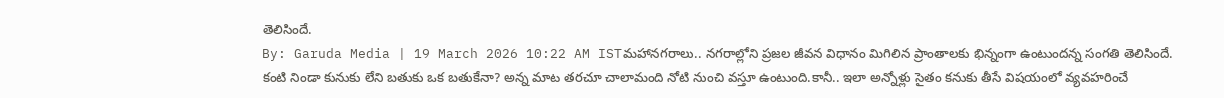తెలిసిందే.
By: Garuda Media | 19 March 2026 10:22 AM ISTమహానగరాలు.. నగరాల్లోని ప్రజల జీవన విధానం మిగిలిన ప్రాంతాలకు భిన్నంగా ఉంటుందన్న సంగతి తెలిసిందే. కంటి నిండా కునుకు లేని బతుకు ఒక బతుకేనా? అన్న మాట తరచూ చాలామంది నోటి నుంచి వస్తూ ఉంటుంది.కానీ.. ఇలా అన్నోళ్లు సైతం కనుకు తీసే విషయంలో వ్యవహరించే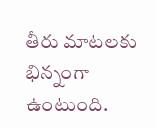తీరు మాటలకు భిన్నంగా ఉంటుంది.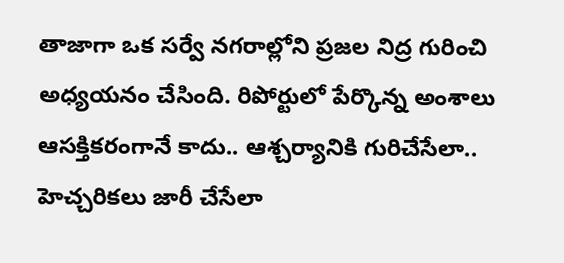తాజాగా ఒక సర్వే నగరాల్లోని ప్రజల నిద్ర గురించి అధ్యయనం చేసింది. రిపోర్టులో పేర్కొన్న అంశాలు ఆసక్తికరంగానే కాదు.. ఆశ్చర్యానికి గురిచేసేలా.. హెచ్చరికలు జారీ చేసేలా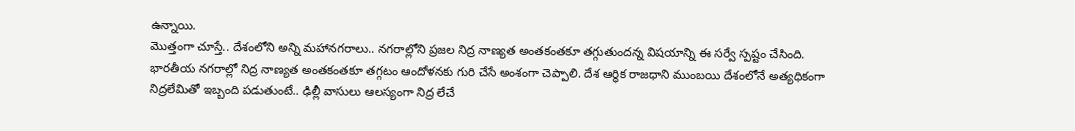ఉన్నాయి.
మొత్తంగా చూస్తే.. దేశంలోని అన్ని మహానగరాలు.. నగరాల్లోని ప్రజల నిద్ర నాణ్యత అంతకంతకూ తగ్గుతుందన్న విషయాన్ని ఈ సర్వే స్పష్టం చేసింది. భారతీయ నగరాల్లో నిద్ర నాణ్యత అంతకంతకూ తగ్గటం ఆందోళనకు గురి చేసే అంశంగా చెప్పాలి. దేశ ఆర్థిక రాజధాని ముంబయి దేశంలోనే అత్యధికంగా నిద్రలేమితో ఇబ్బంది పడుతుంటే.. ఢిల్లీ వాసులు ఆలస్యంగా నిద్ర లేచే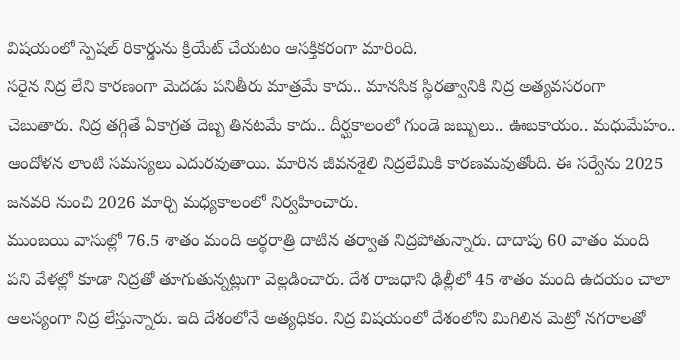విషయంలో స్పెషల్ రికార్డును క్రియేట్ చేయటం ఆసక్తికరంగా మారింది.
సరైన నిద్ర లేని కారణంగా మెదడు పనితీరు మాత్రమే కాదు.. మానసిక స్థిరత్వానికి నిద్ర అత్యవసరంగా చెబుతారు. నిద్ర తగ్గితే ఏకాగ్రత దెబ్బ తినటమే కాదు.. దీర్ఘకాలంలో గుండె జబ్బులు.. ఊబకాయం.. మధుమేహం.. ఆందోళన లాంటి సమస్యలు ఎదురవుతాయి. మారిన జీవనశైలి నిద్రలేమికి కారణమవుతోంది. ఈ సర్వేను 2025 జనవరి నుంచి 2026 మార్చి మధ్యకాలంలో నిర్వహించారు.
ముంబయి వాసుల్లో 76.5 శాతం మంది అర్థరాత్రి దాటిన తర్వాత నిద్రపోతున్నారు. దాదాపు 60 వాతం మంది పని వేళల్లో కూడా నిద్రతో తూగుతున్నట్లుగా వెల్లడించారు. దేశ రాజధాని ఢిల్లీలో 45 శాతం మంది ఉదయం చాలా ఆలస్యంగా నిద్ర లేస్తున్నారు. ఇది దేశంలోనే అత్యధికం. నిద్ర విషయంలో దేశంలోని మిగిలిన మెట్రో నగరాలతో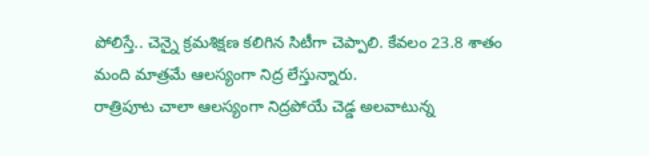పోలిస్తే.. చెన్నై క్రమశిక్షణ కలిగిన సిటీగా చెప్పాలి. కేవలం 23.8 శాతం మంది మాత్రమే ఆలస్యంగా నిద్ర లేస్తున్నారు.
రాత్రిపూట చాలా ఆలస్యంగా నిద్రపోయే చెడ్డ అలవాటున్న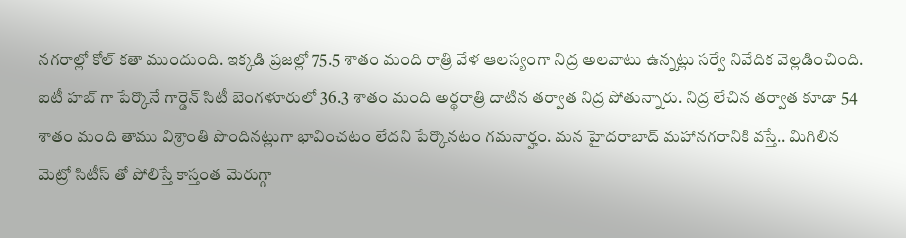నగరాల్లో కోల్ కతా ముందుంది. ఇక్కడి ప్రజల్లో 75.5 శాతం మంది రాత్రి వేళ ఆలస్యంగా నిద్ర అలవాటు ఉన్నట్లు సర్వే నివేదిక వెల్లడించింది. ఐటీ హబ్ గా పేర్కొనే గార్డెన్ సిటీ బెంగళూరులో 36.3 శాతం మంది అర్థరాత్రి దాటిన తర్వాత నిద్ర పోతున్నారు. నిద్ర లేచిన తర్వాత కూడా 54 శాతం మంది తాము విశ్రాంతి పొందినట్లుగా భావించటం లేదని పేర్కొనటం గమనార్హం. మన హైదరాబాద్ మహానగరానికి వస్తే.. మిగిలిన మెట్రో సిటీస్ తో పోలిస్తే కాస్తంత మెరుగ్గా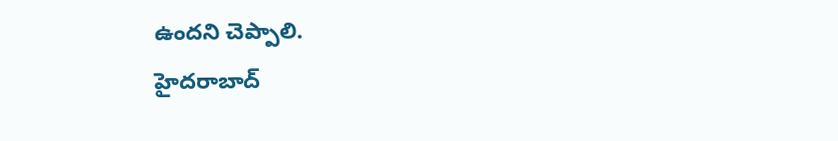ఉందని చెప్పాలి.
హైదరాబాద్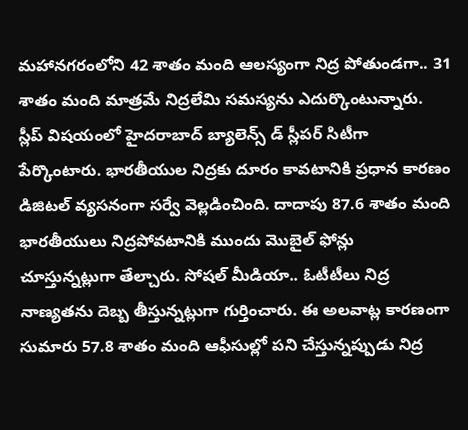మహానగరంలోని 42 శాతం మంది ఆలస్యంగా నిద్ర పోతుండగా.. 31 శాతం మంది మాత్రమే నిద్రలేమి సమస్యను ఎదుర్కొంటున్నారు. స్లీప్ విషయంలో హైదరాబాద్ బ్యాలెన్స్ డ్ స్లీపర్ సిటీగా పేర్కొంటారు. భారతీయుల నిద్రకు దూరం కావటానికి ప్రధాన కారణం డిజిటల్ వ్యసనంగా సర్వే వెల్లడించింది. దాదాపు 87.6 శాతం మంది భారతీయులు నిద్రపోవటానికి ముందు మొబైల్ ఫోన్లు చూస్తున్నట్లుగా తేల్చారు. సోషల్ మీడియా.. ఓటీటీలు నిద్ర నాణ్యతను దెబ్బ తీస్తున్నట్లుగా గుర్తించారు. ఈ అలవాట్ల కారణంగా సుమారు 57.8 శాతం మంది ఆఫీసుల్లో పని చేస్తున్నప్పుడు నిద్ర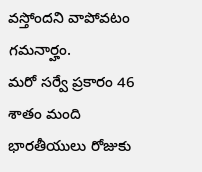వస్తోందని వాపోవటం గమనార్హం.
మరో సర్వే ప్రకారం 46 శాతం మంది భారతీయులు రోజుకు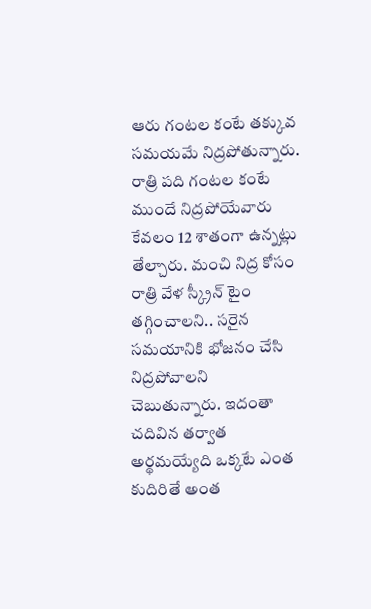ఆరు గంటల కంటే తక్కువ సమయమే నిద్రపోతున్నారు. రాత్రి పది గంటల కంటే ముందే నిద్రపోయేవారు కేవలం 12 శాతంగా ఉన్నట్లు తేల్చారు. మంచి నిద్ర కోసం రాత్రి వేళ స్క్రీన్ టైం తగ్గించాలని.. సరైన సమయానికి భోజనం చేసి నిద్రపోవాలని చెబుతున్నారు. ఇదంతా చదివిన తర్వాత అర్థమయ్యేది ఒక్కటే ఎంత కుదిరితే అంత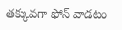తక్కువగా ఫోన్ వాడటం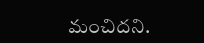మంచిదని.